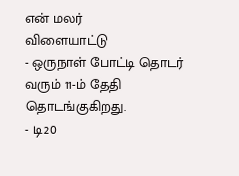என் மலர்
விளையாட்டு
- ஒருநாள் போட்டி தொடர் வரும் 11-ம் தேதி தொடங்குகிறது.
- டி20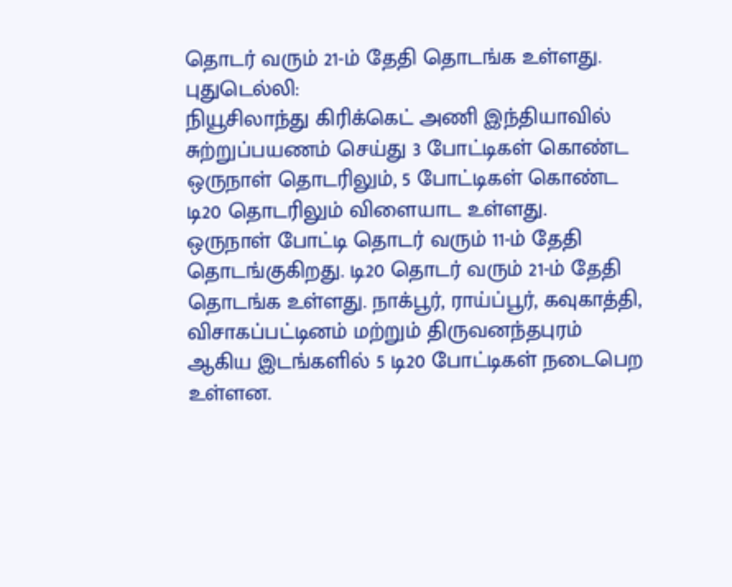தொடர் வரும் 21-ம் தேதி தொடங்க உள்ளது.
புதுடெல்லி:
நியூசிலாந்து கிரிக்கெட் அணி இந்தியாவில் சுற்றுப்பயணம் செய்து 3 போட்டிகள் கொண்ட ஒருநாள் தொடரிலும், 5 போட்டிகள் கொண்ட டி20 தொடரிலும் விளையாட உள்ளது.
ஒருநாள் போட்டி தொடர் வரும் 11-ம் தேதி தொடங்குகிறது. டி20 தொடர் வரும் 21-ம் தேதி தொடங்க உள்ளது. நாக்பூர், ராய்ப்பூர், கவுகாத்தி, விசாகப்பட்டினம் மற்றும் திருவனந்தபுரம் ஆகிய இடங்களில் 5 டி20 போட்டிகள் நடைபெற உள்ளன.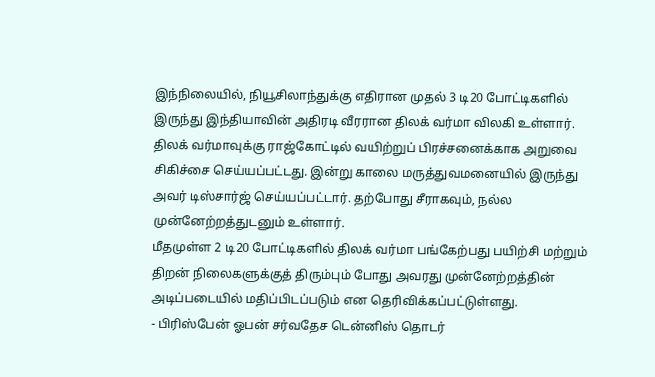இந்நிலையில், நியூசிலாந்துக்கு எதிரான முதல் 3 டி20 போட்டிகளில் இருந்து இந்தியாவின் அதிரடி வீரரான திலக் வர்மா விலகி உள்ளார்.
திலக் வர்மாவுக்கு ராஜ்கோட்டில் வயிற்றுப் பிரச்சனைக்காக அறுவை சிகிச்சை செய்யப்பட்டது. இன்று காலை மருத்துவமனையில் இருந்து அவர் டிஸ்சார்ஜ் செய்யப்பட்டார். தற்போது சீராகவும், நல்ல முன்னேற்றத்துடனும் உள்ளார்.
மீதமுள்ள 2 டி20 போட்டிகளில் திலக் வர்மா பங்கேற்பது பயிற்சி மற்றும் திறன் நிலைகளுக்குத் திரும்பும் போது அவரது முன்னேற்றத்தின் அடிப்படையில் மதிப்பிடப்படும் என தெரிவிக்கப்பட்டுள்ளது.
- பிரிஸ்பேன் ஓபன் சர்வதேச டென்னிஸ் தொடர்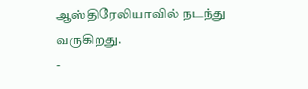ஆஸ்திரேலியாவில் நடந்து வருகிறது.
-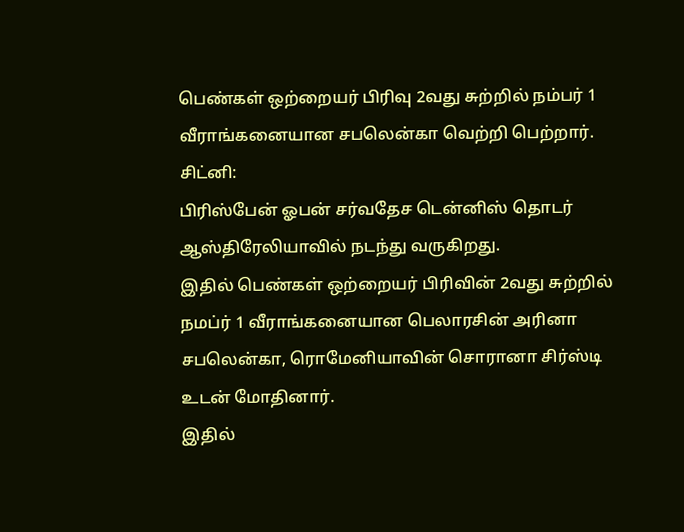பெண்கள் ஒற்றையர் பிரிவு 2வது சுற்றில் நம்பர் 1 வீராங்கனையான சபலென்கா வெற்றி பெற்றார்.
சிட்னி:
பிரிஸ்பேன் ஓபன் சர்வதேச டென்னிஸ் தொடர் ஆஸ்திரேலியாவில் நடந்து வருகிறது.
இதில் பெண்கள் ஒற்றையர் பிரிவின் 2வது சுற்றில் நமப்ர் 1 வீராங்கனையான பெலாரசின் அரினா சபலென்கா, ரொமேனியாவின் சொரானா சிர்ஸ்டி உடன் மோதினார்.
இதில்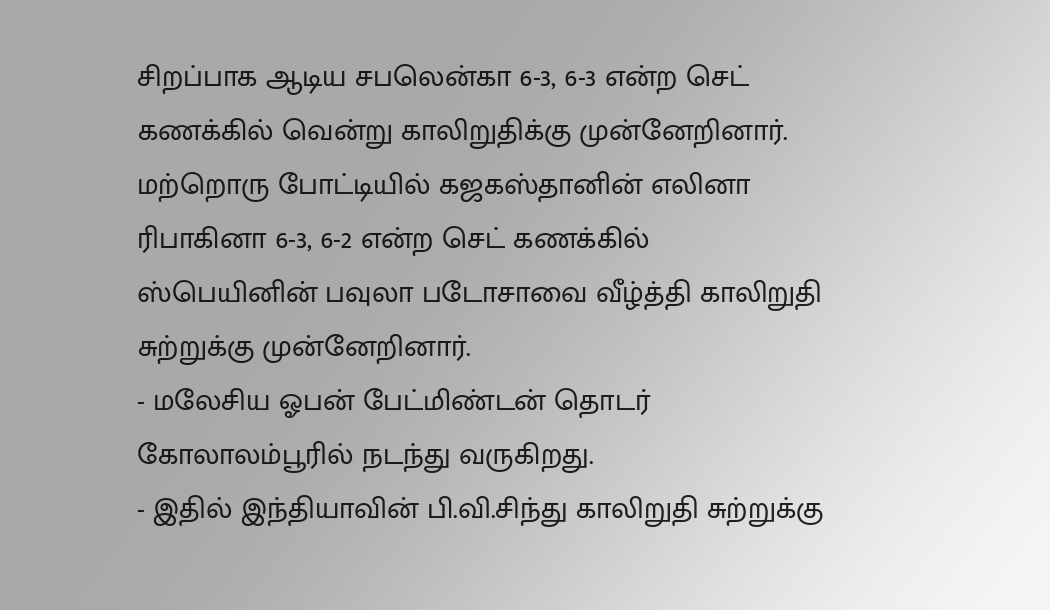சிறப்பாக ஆடிய சபலென்கா 6-3, 6-3 என்ற செட் கணக்கில் வென்று காலிறுதிக்கு முன்னேறினார்.
மற்றொரு போட்டியில் கஜகஸ்தானின் எலினா ரிபாகினா 6-3, 6-2 என்ற செட் கணக்கில் ஸ்பெயினின் பவுலா படோசாவை வீழ்த்தி காலிறுதி சுற்றுக்கு முன்னேறினார்.
- மலேசிய ஓபன் பேட்மிண்டன் தொடர் கோலாலம்பூரில் நடந்து வருகிறது.
- இதில் இந்தியாவின் பி.வி.சிந்து காலிறுதி சுற்றுக்கு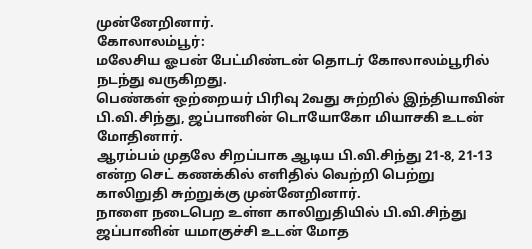முன்னேறினார்.
கோலாலம்பூர்:
மலேசிய ஓபன் பேட்மிண்டன் தொடர் கோலாலம்பூரில் நடந்து வருகிறது.
பெண்கள் ஒற்றையர் பிரிவு 2வது சுற்றில் இந்தியாவின் பி.வி.சிந்து, ஜப்பானின் டொயோகோ மியாசகி உடன் மோதினார்.
ஆரம்பம் முதலே சிறப்பாக ஆடிய பி.வி.சிந்து 21-8, 21-13 என்ற செட் கணக்கில் எளிதில் வெற்றி பெற்று காலிறுதி சுற்றுக்கு முன்னேறினார்.
நாளை நடைபெற உள்ள காலிறுதியில் பி.வி.சிந்து ஜப்பானின் யமாகுச்சி உடன் மோத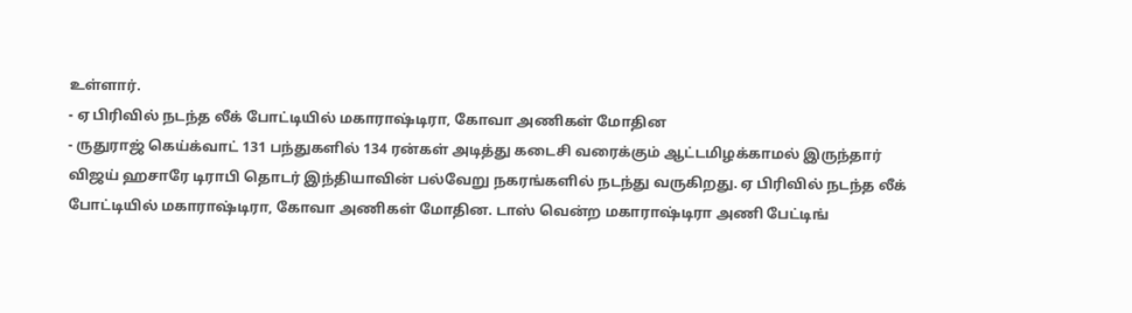உள்ளார்.
- ஏ பிரிவில் நடந்த லீக் போட்டியில் மகாராஷ்டிரா, கோவா அணிகள் மோதின
- ருதுராஜ் கெய்க்வாட் 131 பந்துகளில் 134 ரன்கள் அடித்து கடைசி வரைக்கும் ஆட்டமிழக்காமல் இருந்தார்
விஜய் ஹசாரே டிராபி தொடர் இந்தியாவின் பல்வேறு நகரங்களில் நடந்து வருகிறது. ஏ பிரிவில் நடந்த லீக் போட்டியில் மகாராஷ்டிரா, கோவா அணிகள் மோதின. டாஸ் வென்ற மகாராஷ்டிரா அணி பேட்டிங்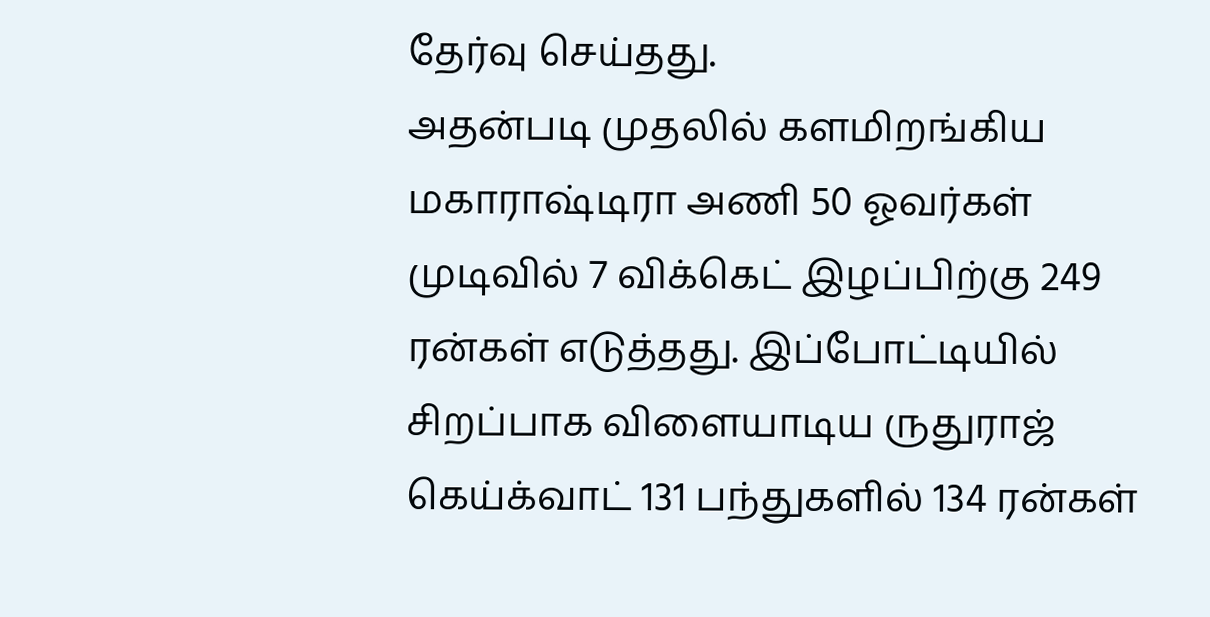தேர்வு செய்தது.
அதன்படி முதலில் களமிறங்கிய மகாராஷ்டிரா அணி 50 ஓவர்கள் முடிவில் 7 விக்கெட் இழப்பிற்கு 249 ரன்கள் எடுத்தது. இப்போட்டியில் சிறப்பாக விளையாடிய ருதுராஜ் கெய்க்வாட் 131 பந்துகளில் 134 ரன்கள்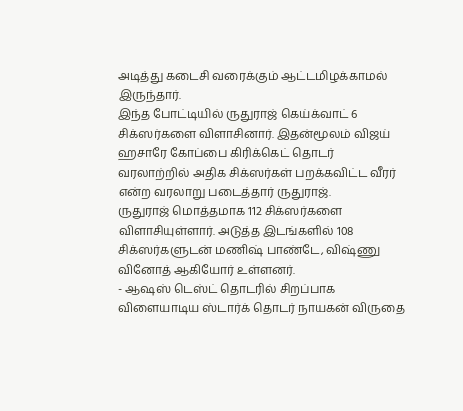அடித்து கடைசி வரைக்கும் ஆட்டமிழக்காமல் இருந்தார்.
இந்த போட்டியில் ருதுராஜ் கெய்க்வாட் 6 சிக்ஸர்களை விளாசினார். இதன்மூலம் விஜய் ஹசாரே கோப்பை கிரிக்கெட் தொடர் வரலாற்றில் அதிக சிக்ஸர்கள் பறக்கவிட்ட வீரர் என்ற வரலாறு படைத்தார் ருதுராஜ்.
ருதுராஜ் மொத்தமாக 112 சிக்ஸர்களை விளாசியுள்ளார். அடுத்த இடங்களில் 108 சிக்ஸர்களுடன் மணிஷ் பாண்டே, விஷ்ணு வினோத் ஆகியோர் உள்ளனர்.
- ஆஷஸ் டெஸ்ட் தொடரில் சிறப்பாக விளையாடிய ஸ்டார்க் தொடர் நாயகன் விருதை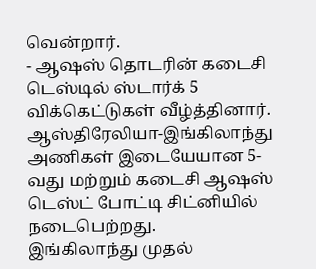வென்றார்.
- ஆஷஸ் தொடரின் கடைசி டெஸ்டில் ஸ்டார்க் 5 விக்கெட்டுகள் வீழ்த்தினார்.
ஆஸ்திரேலியா-இங்கிலாந்து அணிகள் இடையேயான 5-வது மற்றும் கடைசி ஆஷஸ் டெஸ்ட் போட்டி சிட்னியில் நடைபெற்றது.
இங்கிலாந்து முதல்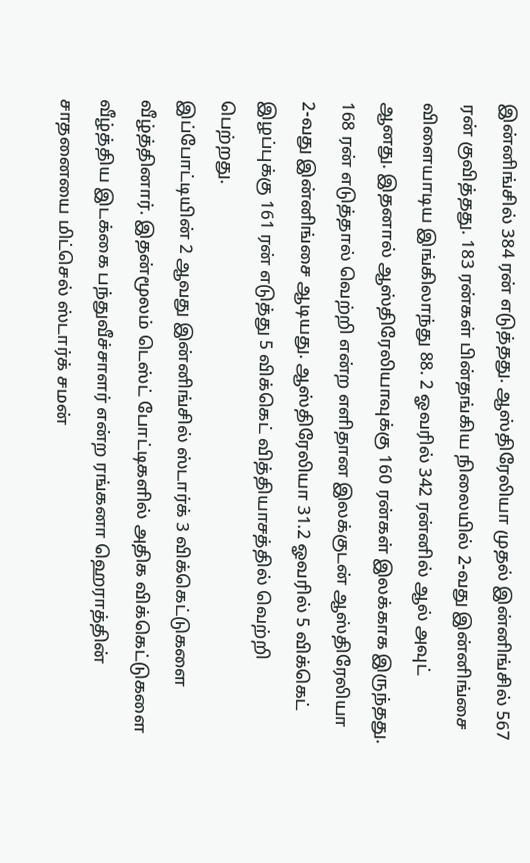இன்னிங்சில் 384 ரன் எடுத்தது. ஆஸ்திரேலியா முதல் இன்னிங்சில் 567 ரன் குவித்தது. 183 ரன்கள் பின்தங்கிய நிலையில் 2-வது இன்னிங்சை விளையாடிய இங்கிலாந்து 88. 2 ஓவரில் 342 ரன்னில் ஆல் அவுட் ஆனது. இதனால் ஆஸ்திரேலியாவுக்கு 160 ரன்கள் இலக்காக இருந்தது.
168 ரன் எடுத்தால் வெற்றி என்ற எளிதான இலக்குடன் ஆஸ்திரேலியா 2-வது இன்னிங்சை ஆடியது. ஆஸ்திரேலியா 31.2 ஓவரில் 5 விக்கெட் இழப்புக்கு 161 ரன் எடுத்து 5 விக்கெட் வித்தியாசத்தில் வெற்றி பெற்றது.
இப்போட்டியின் 2 ஆவது இன்னிங்சில் ஸ்டார்க் 3 விக்கெட்டுகளை வீழ்த்தினார். இதன்மூலம் டெஸ்ட் போட்டிகளில் அதிக விக்கெட்டுகளை வீழ்த்திய இடக்கை பந்துவீச்சாளர் என்ற ரங்கனா ஹெராத்தின் சாதனையை மிட்செல் ஸ்டார்க் சமன்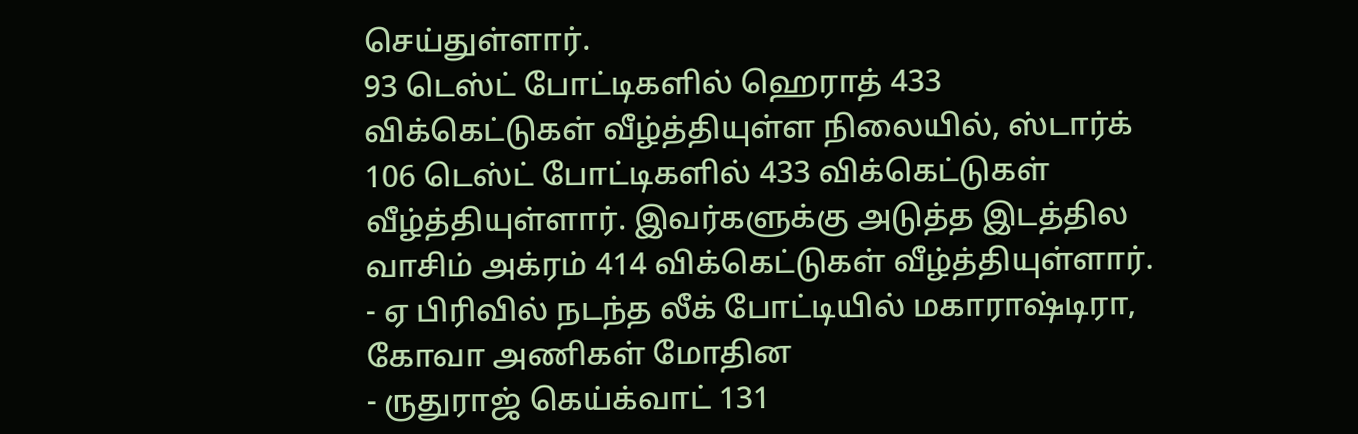செய்துள்ளார்.
93 டெஸ்ட் போட்டிகளில் ஹெராத் 433 விக்கெட்டுகள் வீழ்த்தியுள்ள நிலையில், ஸ்டார்க் 106 டெஸ்ட் போட்டிகளில் 433 விக்கெட்டுகள் வீழ்த்தியுள்ளார். இவர்களுக்கு அடுத்த இடத்தில வாசிம் அக்ரம் 414 விக்கெட்டுகள் வீழ்த்தியுள்ளார்.
- ஏ பிரிவில் நடந்த லீக் போட்டியில் மகாராஷ்டிரா, கோவா அணிகள் மோதின
- ருதுராஜ் கெய்க்வாட் 131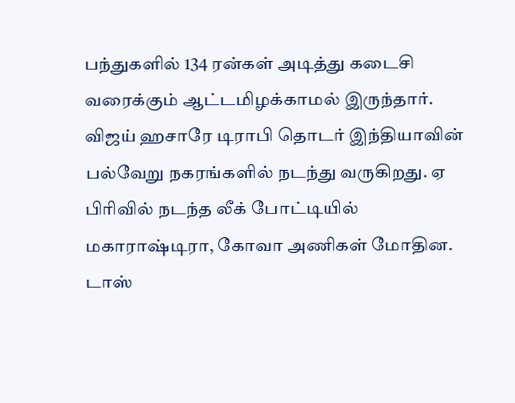பந்துகளில் 134 ரன்கள் அடித்து கடைசி வரைக்கும் ஆட்டமிழக்காமல் இருந்தார்.
விஜய் ஹசாரே டிராபி தொடர் இந்தியாவின் பல்வேறு நகரங்களில் நடந்து வருகிறது. ஏ பிரிவில் நடந்த லீக் போட்டியில் மகாராஷ்டிரா, கோவா அணிகள் மோதின. டாஸ்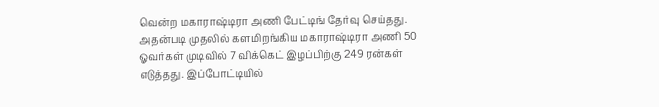வென்ற மகாராஷ்டிரா அணி பேட்டிங் தேர்வு செய்தது.
அதன்படி முதலில் களமிறங்கிய மகாராஷ்டிரா அணி 50 ஓவர்கள் முடிவில் 7 விக்கெட் இழப்பிற்கு 249 ரன்கள் எடுத்தது. இப்போட்டியில்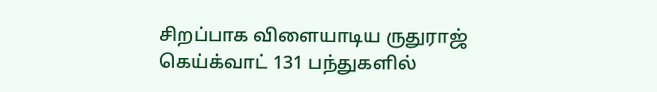சிறப்பாக விளையாடிய ருதுராஜ் கெய்க்வாட் 131 பந்துகளில்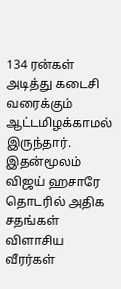134 ரன்கள் அடித்து கடைசி வரைக்கும் ஆட்டமிழக்காமல் இருந்தார்.
இதன்மூலம் விஜய் ஹசாரே தொடரில் அதிக சதங்கள் விளாசிய வீரர்கள்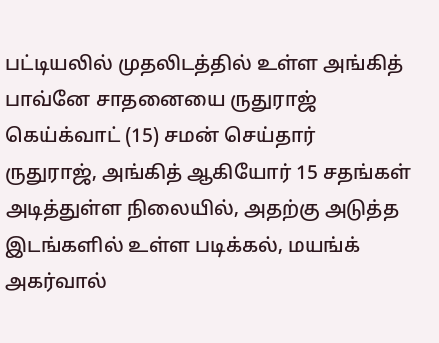பட்டியலில் முதலிடத்தில் உள்ள அங்கித் பாவ்னே சாதனையை ருதுராஜ் கெய்க்வாட் (15) சமன் செய்தார்
ருதுராஜ், அங்கித் ஆகியோர் 15 சதங்கள் அடித்துள்ள நிலையில், அதற்கு அடுத்த இடங்களில் உள்ள படிக்கல், மயங்க் அகர்வால்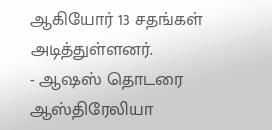ஆகியோர் 13 சதங்கள் அடித்துள்ளனர்.
- ஆஷஸ் தொடரை ஆஸ்திரேலியா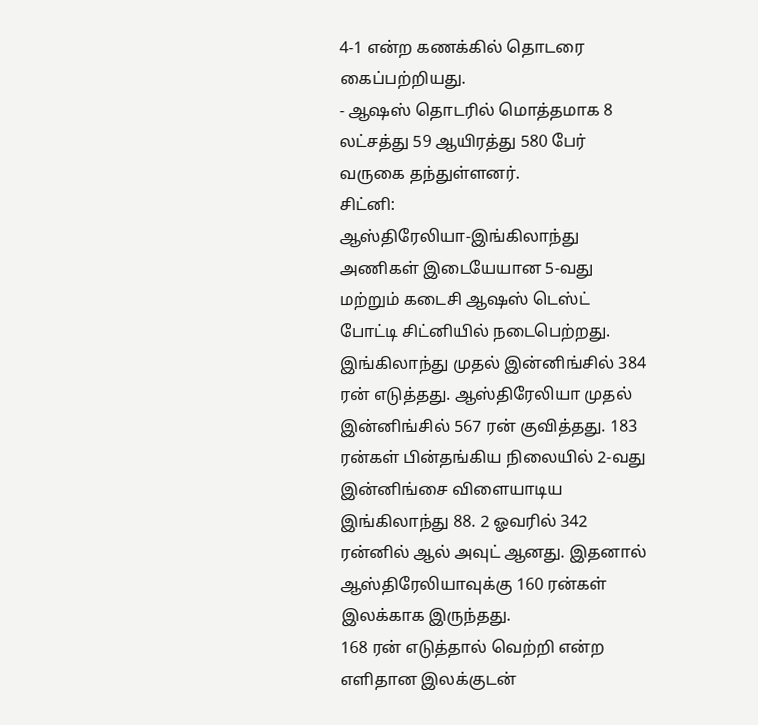4-1 என்ற கணக்கில் தொடரை கைப்பற்றியது.
- ஆஷஸ் தொடரில் மொத்தமாக 8 லட்சத்து 59 ஆயிரத்து 580 பேர் வருகை தந்துள்ளனர்.
சிட்னி:
ஆஸ்திரேலியா-இங்கிலாந்து அணிகள் இடையேயான 5-வது மற்றும் கடைசி ஆஷஸ் டெஸ்ட் போட்டி சிட்னியில் நடைபெற்றது.
இங்கிலாந்து முதல் இன்னிங்சில் 384 ரன் எடுத்தது. ஆஸ்திரேலியா முதல் இன்னிங்சில் 567 ரன் குவித்தது. 183 ரன்கள் பின்தங்கிய நிலையில் 2-வது இன்னிங்சை விளையாடிய இங்கிலாந்து 88. 2 ஓவரில் 342 ரன்னில் ஆல் அவுட் ஆனது. இதனால் ஆஸ்திரேலியாவுக்கு 160 ரன்கள் இலக்காக இருந்தது.
168 ரன் எடுத்தால் வெற்றி என்ற எளிதான இலக்குடன்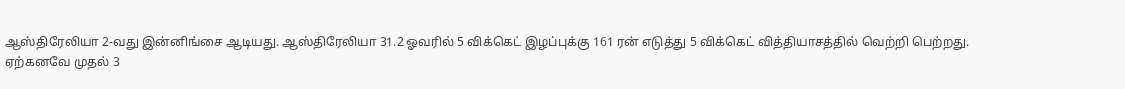ஆஸ்திரேலியா 2-வது இன்னிங்சை ஆடியது. ஆஸ்திரேலியா 31.2 ஓவரில் 5 விக்கெட் இழப்புக்கு 161 ரன் எடுத்து 5 விக்கெட் வித்தியாசத்தில் வெற்றி பெற்றது.
ஏற்கனவே முதல் 3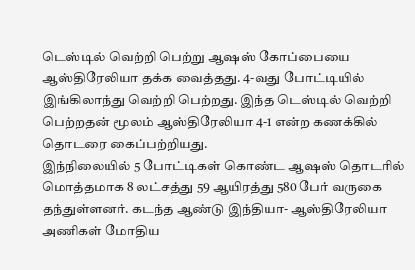டெஸ்டில் வெற்றி பெற்று ஆஷஸ் கோப்பையை ஆஸ்திரேலியா தக்க வைத்தது. 4-வது போட்டியில் இங்கிலாந்து வெற்றி பெற்றது. இந்த டெஸ்டில் வெற்றி பெற்றதன் மூலம் ஆஸ்திரேலியா 4-1 என்ற கணக்கில் தொடரை கைப்பற்றியது.
இந்நிலையில் 5 போட்டிகள் கொண்ட ஆஷஸ் தொடரில் மொத்தமாக 8 லட்சத்து 59 ஆயிரத்து 580 பேர் வருகை தந்துள்ளனர். கடந்த ஆண்டு இந்தியா- ஆஸ்திரேலியா அணிகள் மோதிய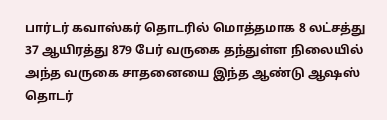பார்டர் கவாஸ்கர் தொடரில் மொத்தமாக 8 லட்சத்து 37 ஆயிரத்து 879 பேர் வருகை தந்துள்ள நிலையில் அந்த வருகை சாதனையை இந்த ஆண்டு ஆஷஸ் தொடர்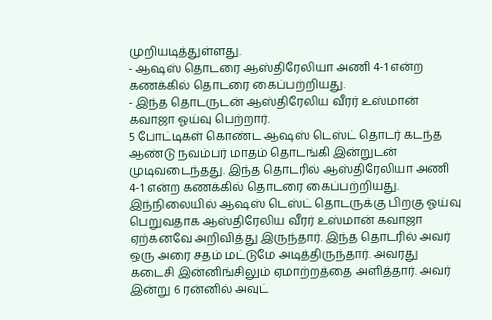முறியடித்துள்ளது.
- ஆஷஸ் தொடரை ஆஸ்திரேலியா அணி 4-1 என்ற கணக்கில் தொடரை கைப்பற்றியது.
- இந்த தொடருடன் ஆஸ்திரேலிய வீரர் உஸ்மான் கவாஜா ஓய்வு பெற்றார்.
5 போட்டிகள் கொண்ட ஆஷஸ் டெஸ்ட் தொடர் கடந்த ஆண்டு நவம்பர் மாதம் தொடங்கி இன்றுடன் முடிவடைந்தது. இந்த தொடரில் ஆஸ்திரேலியா அணி 4-1 என்ற கணக்கில் தொடரை கைப்பற்றியது.
இந்நிலையில் ஆஷஸ் டெஸ்ட் தொடருக்கு பிறகு ஓய்வு பெறுவதாக ஆஸ்திரேலிய வீரர் உஸ்மான் கவாஜா ஏற்கனவே அறிவித்து இருந்தார். இந்த தொடரில் அவர் ஒரு அரை சதம் மட்டுமே அடித்திருந்தார். அவரது கடைசி இன்னிங்சிலும் ஏமாற்றத்தை அளித்தார். அவர் இன்று 6 ரன்னில் அவுட்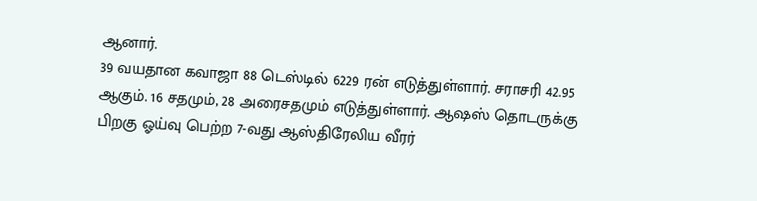ஆனார்.
39 வயதான கவாஜா 88 டெஸ்டில் 6229 ரன் எடுத்துள்ளார். சராசரி 42.95 ஆகும். 16 சதமும், 28 அரைசதமும் எடுத்துள்ளார். ஆஷஸ் தொடருக்கு பிறகு ஓய்வு பெற்ற 7-வது ஆஸ்திரேலிய வீரர்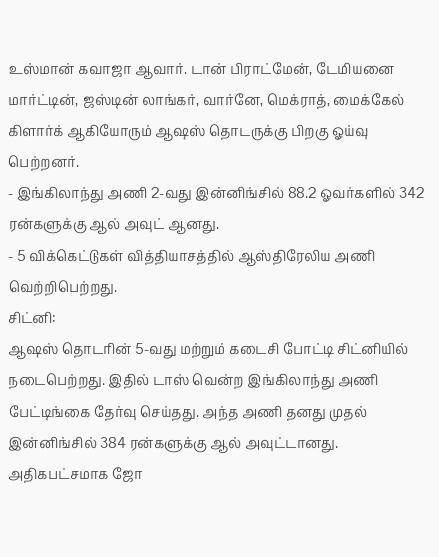உஸ்மான் கவாஜா ஆவார். டான் பிராட்மேன், டேமியனை மார்ட்டின், ஜஸ்டின் லாங்கர், வார்னே, மெக்ராத், மைக்கேல் கிளார்க் ஆகியோரும் ஆஷஸ் தொடருக்கு பிறகு ஓய்வு பெற்றனர்.
- இங்கிலாந்து அணி 2-வது இன்னிங்சில் 88.2 ஓவர்களில் 342 ரன்களுக்கு ஆல் அவுட் ஆனது.
- 5 விக்கெட்டுகள் வித்தியாசத்தில் ஆஸ்திரேலிய அணி வெற்றிபெற்றது.
சிட்னி:
ஆஷஸ் தொடரின் 5-வது மற்றும் கடைசி போட்டி சிட்னியில் நடைபெற்றது. இதில் டாஸ் வென்ற இங்கிலாந்து அணி பேட்டிங்கை தேர்வு செய்தது. அந்த அணி தனது முதல் இன்னிங்சில் 384 ரன்களுக்கு ஆல் அவுட்டானது. அதிகபட்சமாக ஜோ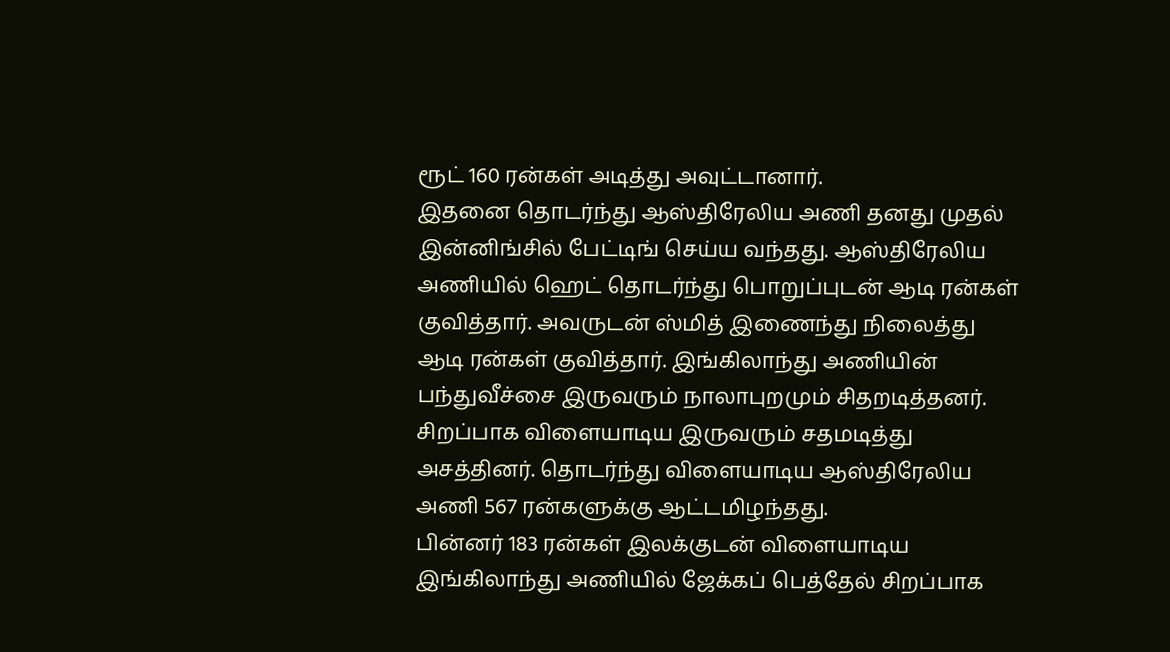ரூட் 160 ரன்கள் அடித்து அவுட்டானார்.
இதனை தொடர்ந்து ஆஸ்திரேலிய அணி தனது முதல் இன்னிங்சில் பேட்டிங் செய்ய வந்தது. ஆஸ்திரேலிய அணியில் ஹெட் தொடர்ந்து பொறுப்புடன் ஆடி ரன்கள் குவித்தார். அவருடன் ஸ்மித் இணைந்து நிலைத்து ஆடி ரன்கள் குவித்தார். இங்கிலாந்து அணியின் பந்துவீச்சை இருவரும் நாலாபுறமும் சிதறடித்தனர். சிறப்பாக விளையாடிய இருவரும் சதமடித்து அசத்தினர். தொடர்ந்து விளையாடிய ஆஸ்திரேலிய அணி 567 ரன்களுக்கு ஆட்டமிழந்தது.
பின்னர் 183 ரன்கள் இலக்குடன் விளையாடிய இங்கிலாந்து அணியில் ஜேக்கப் பெத்தேல் சிறப்பாக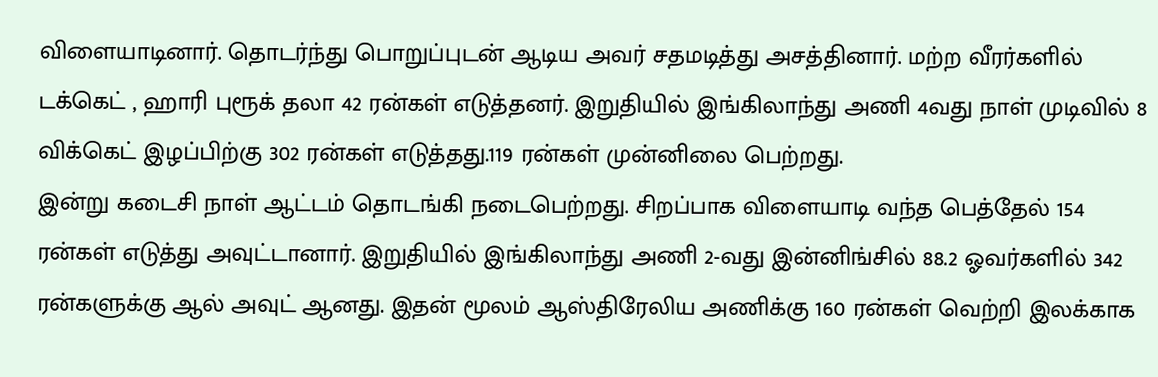விளையாடினார். தொடர்ந்து பொறுப்புடன் ஆடிய அவர் சதமடித்து அசத்தினார். மற்ற வீரர்களில் டக்கெட் , ஹாரி புரூக் தலா 42 ரன்கள் எடுத்தனர். இறுதியில் இங்கிலாந்து அணி 4வது நாள் முடிவில் 8 விக்கெட் இழப்பிற்கு 302 ரன்கள் எடுத்தது.119 ரன்கள் முன்னிலை பெற்றது.
இன்று கடைசி நாள் ஆட்டம் தொடங்கி நடைபெற்றது. சிறப்பாக விளையாடி வந்த பெத்தேல் 154 ரன்கள் எடுத்து அவுட்டானார். இறுதியில் இங்கிலாந்து அணி 2-வது இன்னிங்சில் 88.2 ஓவர்களில் 342 ரன்களுக்கு ஆல் அவுட் ஆனது. இதன் மூலம் ஆஸ்திரேலிய அணிக்கு 160 ரன்கள் வெற்றி இலக்காக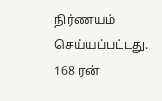நிர்ணயம் செய்யப்பட்டது.
168 ரன்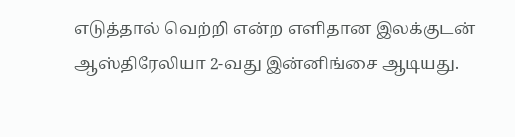எடுத்தால் வெற்றி என்ற எளிதான இலக்குடன் ஆஸ்திரேலியா 2-வது இன்னிங்சை ஆடியது.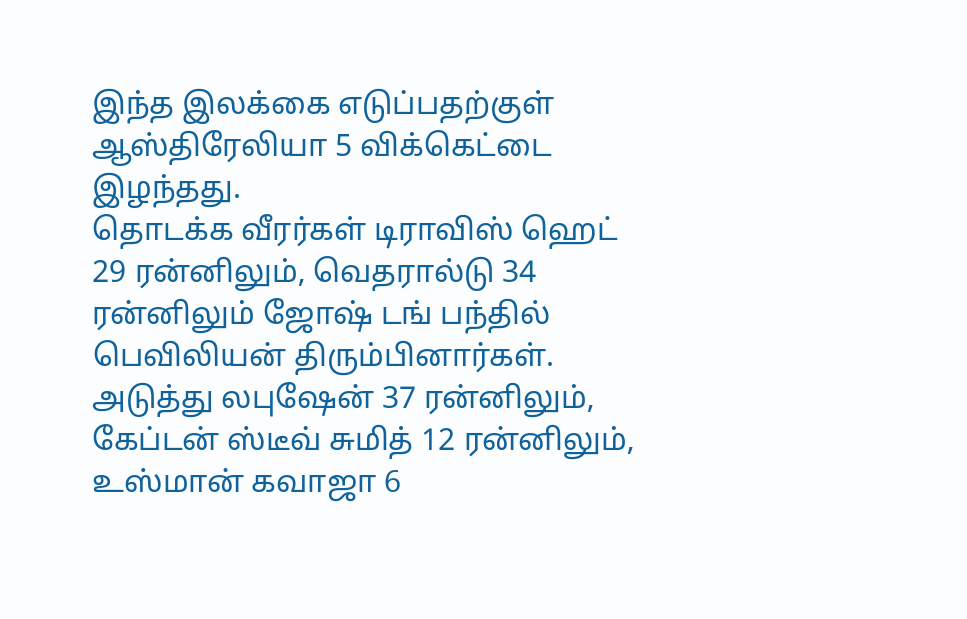இந்த இலக்கை எடுப்பதற்குள் ஆஸ்திரேலியா 5 விக்கெட்டை இழந்தது.
தொடக்க வீரர்கள் டிராவிஸ் ஹெட் 29 ரன்னிலும், வெதரால்டு 34 ரன்னிலும் ஜோஷ் டங் பந்தில் பெவிலியன் திரும்பினார்கள்.
அடுத்து லபுஷேன் 37 ரன்னிலும், கேப்டன் ஸ்டீவ் சுமித் 12 ரன்னிலும், உஸ்மான் கவாஜா 6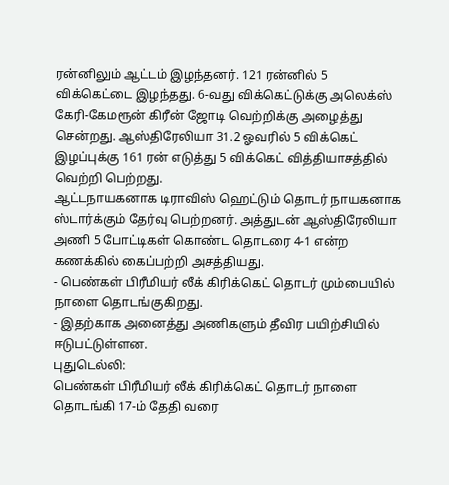ரன்னிலும் ஆட்டம் இழந்தனர். 121 ரன்னில் 5 விக்கெட்டை இழந்தது. 6-வது விக்கெட்டுக்கு அலெக்ஸ் கேரி-கேமரூன் கிரீன் ஜோடி வெற்றிக்கு அழைத்து சென்றது. ஆஸ்திரேலியா 31.2 ஓவரில் 5 விக்கெட் இழப்புக்கு 161 ரன் எடுத்து 5 விக்கெட் வித்தியாசத்தில் வெற்றி பெற்றது.
ஆட்டநாயகனாக டிராவிஸ் ஹெட்டும் தொடர் நாயகனாக ஸ்டார்க்கும் தேர்வு பெற்றனர். அத்துடன் ஆஸ்திரேலியா அணி 5 போட்டிகள் கொண்ட தொடரை 4-1 என்ற கணக்கில் கைப்பற்றி அசத்தியது.
- பெண்கள் பிரீமியர் லீக் கிரிக்கெட் தொடர் மும்பையில் நாளை தொடங்குகிறது.
- இதற்காக அனைத்து அணிகளும் தீவிர பயிற்சியில் ஈடுபட்டுள்ளன.
புதுடெல்லி:
பெண்கள் பிரீமியர் லீக் கிரிக்கெட் தொடர் நாளை தொடங்கி 17-ம் தேதி வரை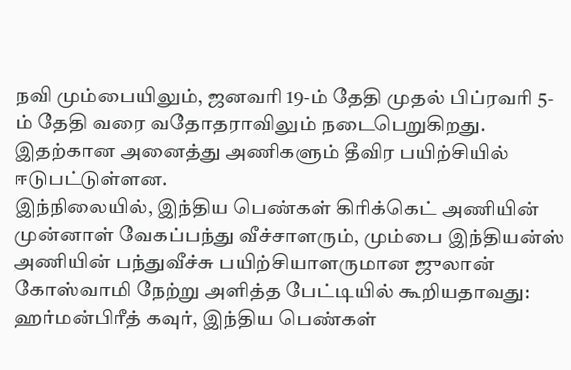நவி மும்பையிலும், ஜனவரி 19-ம் தேதி முதல் பிப்ரவரி 5-ம் தேதி வரை வதோதராவிலும் நடைபெறுகிறது. இதற்கான அனைத்து அணிகளும் தீவிர பயிற்சியில் ஈடுபட்டுள்ளன.
இந்நிலையில், இந்திய பெண்கள் கிரிக்கெட் அணியின் முன்னாள் வேகப்பந்து வீச்சாளரும், மும்பை இந்தியன்ஸ் அணியின் பந்துவீச்சு பயிற்சியாளருமான ஜுலான் கோஸ்வாமி நேற்று அளித்த பேட்டியில் கூறியதாவது:
ஹர்மன்பிரீத் கவுர், இந்திய பெண்கள்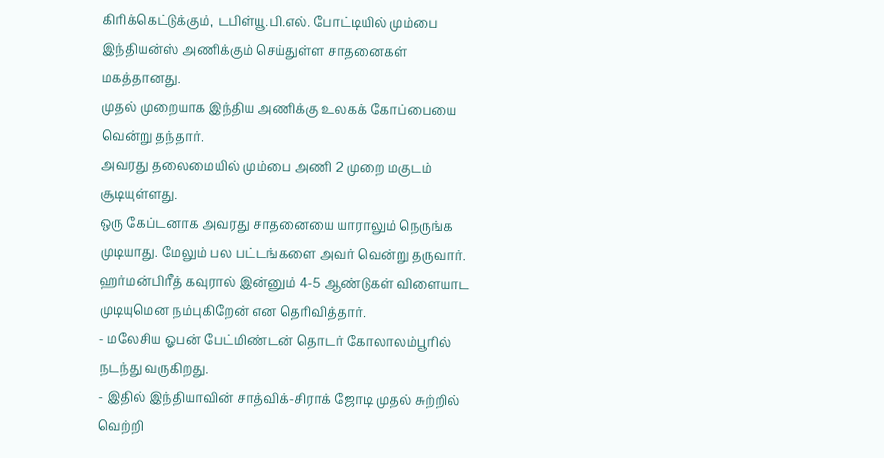கிரிக்கெட்டுக்கும், டபிள்யூ.பி.எல். போட்டியில் மும்பை இந்தியன்ஸ் அணிக்கும் செய்துள்ள சாதனைகள் மகத்தானது.
முதல் முறையாக இந்திய அணிக்கு உலகக் கோப்பையை வென்று தந்தார்.
அவரது தலைமையில் மும்பை அணி 2 முறை மகுடம் சூடியுள்ளது.
ஒரு கேப்டனாக அவரது சாதனையை யாராலும் நெருங்க முடியாது. மேலும் பல பட்டங்களை அவர் வென்று தருவார்.
ஹர்மன்பிரீத் கவுரால் இன்னும் 4-5 ஆண்டுகள் விளையாட முடியுமென நம்புகிறேன் என தெரிவித்தார்.
- மலேசிய ஓபன் பேட்மிண்டன் தொடர் கோலாலம்பூரில் நடந்து வருகிறது.
- இதில் இந்தியாவின் சாத்விக்-சிராக் ஜோடி முதல் சுற்றில் வெற்றி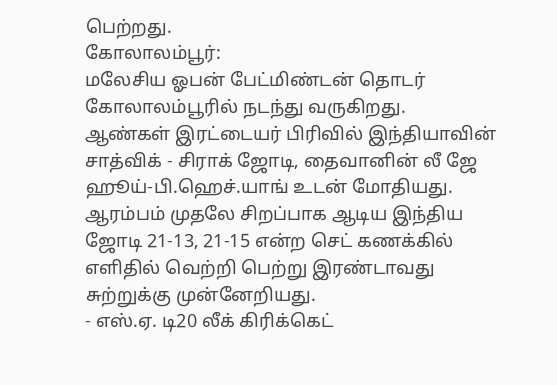பெற்றது.
கோலாலம்பூர்:
மலேசிய ஓபன் பேட்மிண்டன் தொடர் கோலாலம்பூரில் நடந்து வருகிறது.
ஆண்கள் இரட்டையர் பிரிவில் இந்தியாவின் சாத்விக் - சிராக் ஜோடி, தைவானின் லீ ஜே ஹூய்-பி.ஹெச்.யாங் உடன் மோதியது.
ஆரம்பம் முதலே சிறப்பாக ஆடிய இந்திய ஜோடி 21-13, 21-15 என்ற செட் கணக்கில் எளிதில் வெற்றி பெற்று இரண்டாவது சுற்றுக்கு முன்னேறியது.
- எஸ்.ஏ. டி20 லீக் கிரிக்கெட்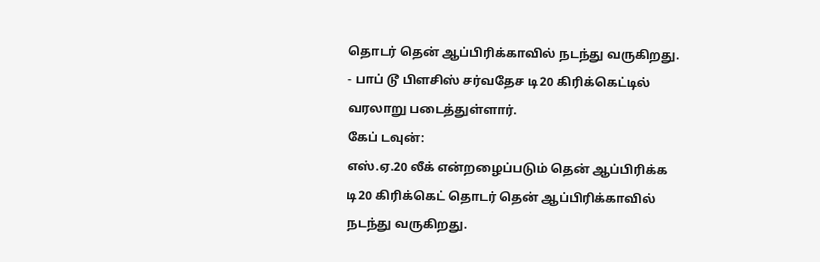தொடர் தென் ஆப்பிரிக்காவில் நடந்து வருகிறது.
- பாப் டூ பிளசிஸ் சர்வதேச டி20 கிரிக்கெட்டில் வரலாறு படைத்துள்ளார்.
கேப் டவுன்:
எஸ்.ஏ.20 லீக் என்றழைப்படும் தென் ஆப்பிரிக்க டி20 கிரிக்கெட் தொடர் தென் ஆப்பிரிக்காவில் நடந்து வருகிறது.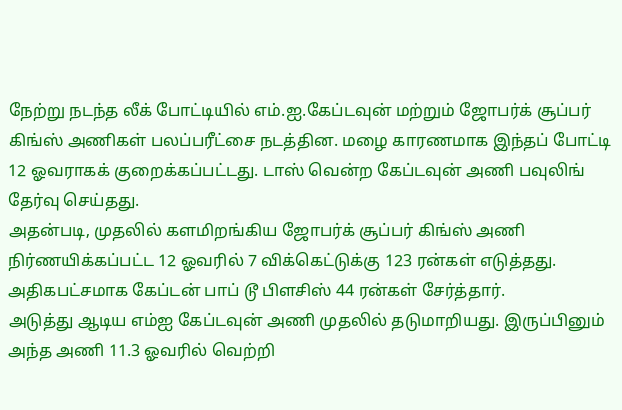நேற்று நடந்த லீக் போட்டியில் எம்.ஐ.கேப்டவுன் மற்றும் ஜோபர்க் சூப்பர் கிங்ஸ் அணிகள் பலப்பரீட்சை நடத்தின. மழை காரணமாக இந்தப் போட்டி 12 ஓவராகக் குறைக்கப்பட்டது. டாஸ் வென்ற கேப்டவுன் அணி பவுலிங் தேர்வு செய்தது.
அதன்படி, முதலில் களமிறங்கிய ஜோபர்க் சூப்பர் கிங்ஸ் அணி நிர்ணயிக்கப்பட்ட 12 ஓவரில் 7 விக்கெட்டுக்கு 123 ரன்கள் எடுத்தது. அதிகபட்சமாக கேப்டன் பாப் டூ பிளசிஸ் 44 ரன்கள் சேர்த்தார்.
அடுத்து ஆடிய எம்ஐ கேப்டவுன் அணி முதலில் தடுமாறியது. இருப்பினும் அந்த அணி 11.3 ஓவரில் வெற்றி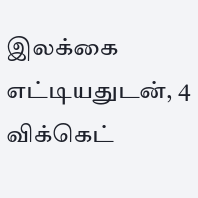இலக்கை எட்டியதுடன், 4 விக்கெட்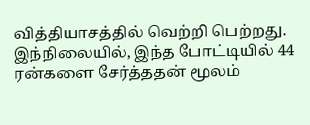வித்தியாசத்தில் வெற்றி பெற்றது.
இந்நிலையில், இந்த போட்டியில் 44 ரன்களை சேர்த்ததன் மூலம்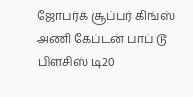ஜோபர்க் சூப்பர் கிங்ஸ் அணி கேப்டன் பாப் டூ பிளசிஸ் டி20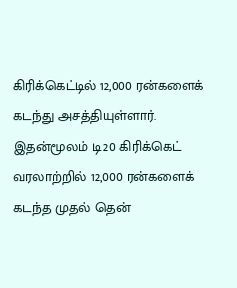கிரிக்கெட்டில் 12,000 ரன்களைக் கடந்து அசத்தியுள்ளார்.
இதன்மூலம் டி20 கிரிக்கெட் வரலாற்றில் 12,000 ரன்களைக் கடந்த முதல் தென்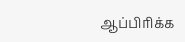ஆப்பிரிக்க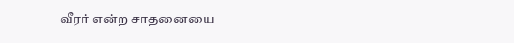வீரர் என்ற சாதனையை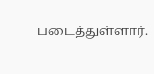படைத்துள்ளார்.